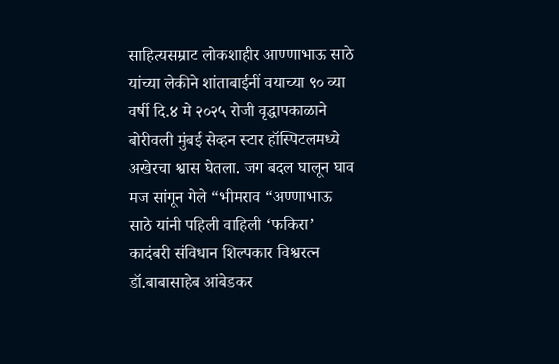साहित्यसम्राट लोकशाहीर आण्णाभाऊ साठे यांच्या लेकीने शांताबाईनीं वयाच्या ९० व्या वर्षी दि.४ मे २०२५ रोजी वृद्धापकाळाने बोरीवली मुंबई सेव्हन स्टार हॉस्पिटलमध्ये अखेरचा श्वास घेतला. जग बदल घालून घाव मज सांगून गेले “भीमराव “अण्णाभाऊ साठे यांनी पहिली वाहिली ‘फकिरा’ कादंबरी संविधान शिल्पकार विश्वरत्न डॉ.बाबासाहेब आंबेडकर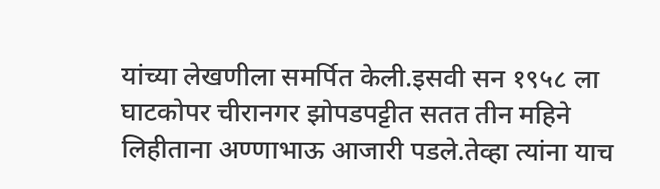यांच्या लेखणीला समर्पित केली.इसवी सन १९५८ ला घाटकोपर चीरानगर झोपडपट्टीत सतत तीन महिने लिहीताना अण्णाभाऊ आजारी पडले.तेव्हा त्यांना याच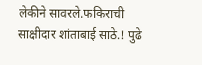लेकीने सावरले.फकिराची साक्षीदार शांताबाई साठे.! पुढे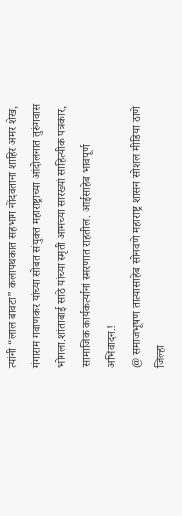त्यांनी “लाल बावटा” कलापथकात सहभाग नोंदवताना शाहिर अमर शेख, गंगाराम गवाणकर यांच्या सोबत संयुक्त महाराष्ट्राच्या आंदोलनात तुरुंगवास भोगला.शांताबाई साठे यांच्या स्मृती आमच्या सारख्यां साहित्यीक पत्रकार, सामाजिक कार्यकर्त्यानां स्मरणात राहतील. आईसाहेब भावपूर्ण अभिवादन.!
@ समाजभूषण तात्यासाहेब सोनवणे महाराष्ट्र शासन सोशल मीडिया ठाणे जिल्हा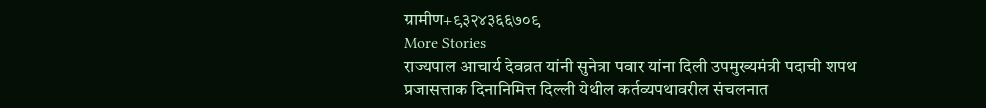ग्रामीण+९३२४३६६७०९
More Stories
राज्यपाल आचार्य देवव्रत यांनी सुनेत्रा पवार यांना दिली उपमुख्यमंत्री पदाची शपथ
प्रजासत्ताक दिनानिमित्त दिल्ली येथील कर्तव्यपथावरील संचलनात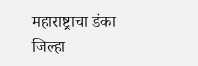महाराष्ट्राचा डंका
जिल्हा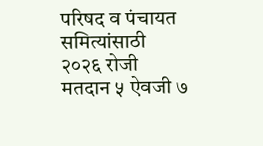परिषद व पंचायत समित्यांसाठी २०२६ रोजी मतदान ५ ऐवजी ७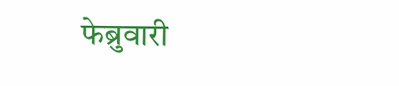फेब्रुवारी